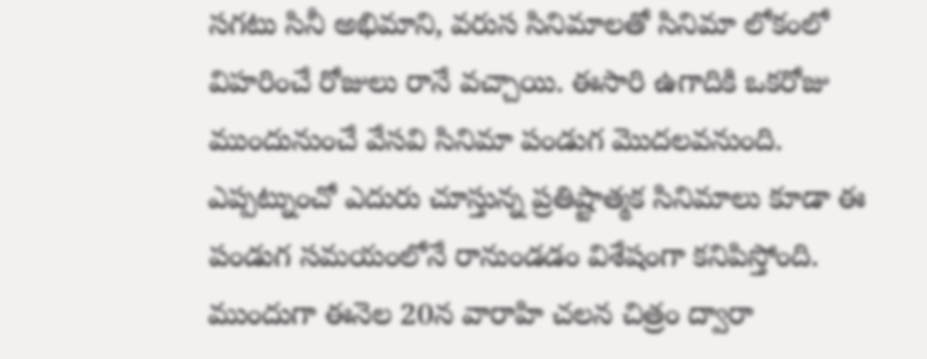సగటు సినీ అభిమాని, వరుస సినిమాలతో సినిమా లోకంలో విహరించే రోజులు రానే వచ్చాయి. ఈసారి ఉగాదికి ఒకరోజు ముందునుంచే వేసవి సినిమా పండుగ మొదలవనుంది. ఎప్పట్నుంచో ఎదురు చూస్తున్న ప్రతిష్టాత్మక సినిమాలు కూడా ఈ పండుగ సమయంలోనే రానుండడం విశేషంగా కనిపిస్తోంది. ముందుగా ఈనెల 20న వారాహి చలన చిత్రం ద్వారా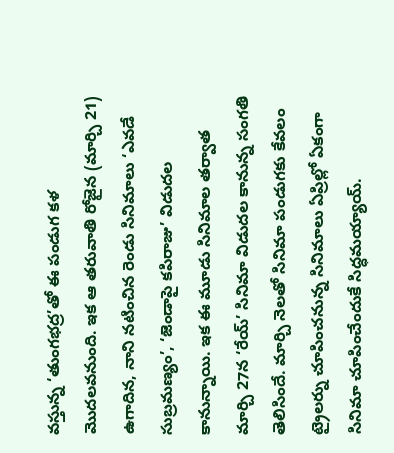వస్తున్న ‘తుంగభద్ర’తో ఈ పండుగ కళ మొదలవనుంది. ఇక ఆ తరువాతి రోజైన (మార్చి 21) ఉగాదిన, నాని నటించిన రెండు సినిమాలు ‘ఎవడే సుబ్రమణ్యం’, ‘జెండాపై కపిరాజు’ విడుదల కానున్నాయి. ఇక ఈ మూడు సినిమాల తర్వాత మార్చి 27న ‘రేయ్’ సినిమా విడుదల కానున్న సంగతి తెలిసిందే. మార్చి నెలతో సినిమా పండుగకు కేవలం ట్రైలర్ను చూపించనున్న సినిమాలు ఏప్రిల్లో ఏకంగా సినిమా చూపించేందుకే సిద్ధమయ్యాయ్.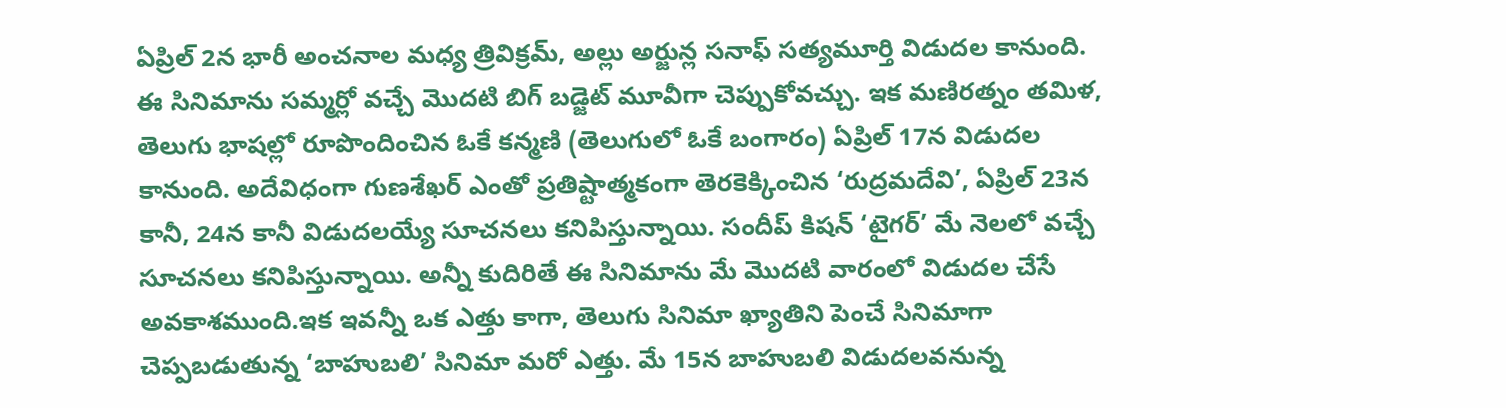ఏప్రిల్ 2న భారీ అంచనాల మధ్య త్రివిక్రమ్, అల్లు అర్జున్ల సనాఫ్ సత్యమూర్తి విడుదల కానుంది. ఈ సినిమాను సమ్మర్లో వచ్చే మొదటి బిగ్ బడ్జెట్ మూవీగా చెప్పుకోవచ్చు. ఇక మణిరత్నం తమిళ, తెలుగు భాషల్లో రూపొందించిన ఓకే కన్మణి (తెలుగులో ఓకే బంగారం) ఏప్రిల్ 17న విడుదల కానుంది. అదేవిధంగా గుణశేఖర్ ఎంతో ప్రతిష్టాత్మకంగా తెరకెక్కించిన ‘రుద్రమదేవి’, ఏప్రిల్ 23న కానీ, 24న కానీ విడుదలయ్యే సూచనలు కనిపిస్తున్నాయి. సందీప్ కిషన్ ‘టైగర్’ మే నెలలో వచ్చే సూచనలు కనిపిస్తున్నాయి. అన్నీ కుదిరితే ఈ సినిమాను మే మొదటి వారంలో విడుదల చేసే అవకాశముంది.ఇక ఇవన్నీ ఒక ఎత్తు కాగా, తెలుగు సినిమా ఖ్యాతిని పెంచే సినిమాగా చెప్పబడుతున్న ‘బాహుబలి’ సినిమా మరో ఎత్తు. మే 15న బాహుబలి విడుదలవనున్న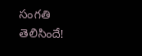సంగతి తెలిసిందే!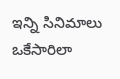ఇన్ని సినిమాలు ఒకేసారిలా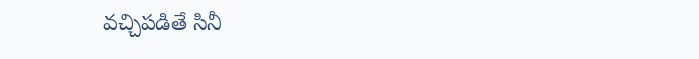వచ్చిపడితే సినీ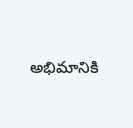అభిమానికి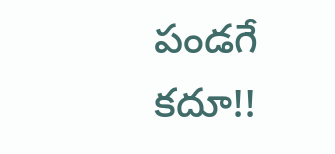పండగే కదూ!!